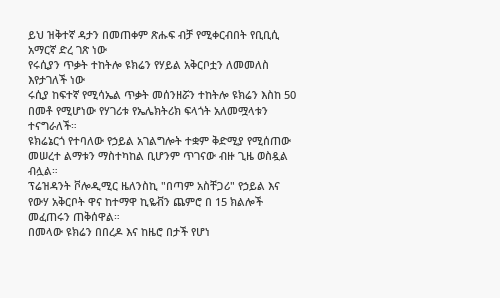ይህ ዝቅተኛ ዳታን በመጠቀም ጽሑፍ ብቻ የሚቀርብበት የቢቢሲ አማርኛ ድረ ገጽ ነው
የሩሲያን ጥቃት ተከትሎ ዩክሬን የሃይል አቅርቦቷን ለመመለስ እየታገለች ነው
ሩሲያ ከፍተኛ የሚሳኤል ጥቃት መሰንዘሯን ተከትሎ ዩክሬን እስከ 50 በመቶ የሚሆነው የሃገሪቱ የኤሌክትሪክ ፍላጎት አለመሟላቱን ተናግራለች።
ዩክሬኔርጎ የተባለው የኃይል አገልግሎት ተቋም ቅድሚያ የሚሰጠው መሠረተ ልማቱን ማስተካከል ቢሆንም ጥገናው ብዙ ጊዜ ወስዷል ብሏል።
ፕሬዝዳንት ቮሎዲሚር ዜለንስኪ "በጣም አስቸጋሪ" የኃይል እና የውሃ አቅርቦት ዋና ከተማዋ ኪዬቭን ጨምሮ በ 15 ክልሎች መፈጠሩን ጠቅሰዋል።
በመላው ዩክሬን በበረዶ እና ከዜሮ በታች የሆነ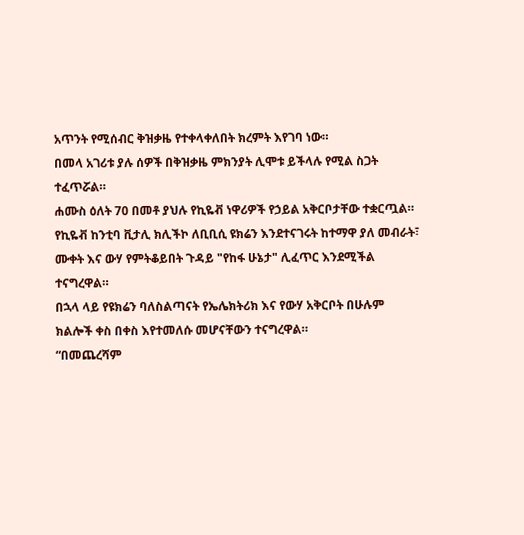አጥንት የሚሰብር ቅዝቃዜ የተቀላቀለበት ክረምት እየገባ ነው።
በመላ አገሪቱ ያሉ ሰዎች በቅዝቃዜ ምክንያት ሊሞቱ ይችላሉ የሚል ስጋት ተፈጥሯል።
ሐሙስ ዕለት 70 በመቶ ያህሉ የኪዬቭ ነዋሪዎች የኃይል አቅርቦታቸው ተቋርጧል።
የኪዬቭ ከንቲባ ቪታሊ ክሊችኮ ለቢቢሲ ዩክሬን እንደተናገሩት ከተማዋ ያለ መብራት፣ ሙቀት እና ውሃ የምትቆይበት ጉዳይ "የከፋ ሁኔታ" ሊፈጥር እንደሚችል ተናግረዋል።
በኋላ ላይ የዩክሬን ባለስልጣናት የኤሌክትሪክ እና የውሃ አቅርቦት በሁሉም ክልሎች ቀስ በቀስ እየተመለሱ መሆናቸውን ተናግረዋል።
“በመጨረሻም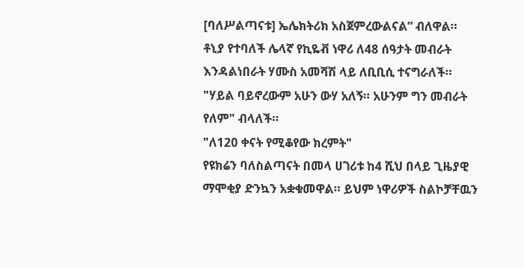[ባለሥልጣናቱ] ኤሌክትሪክ አስጀምረውልናል” ብለዋል።
ቶኒያ የተባለች ሌላኛ የኪዬቭ ነዋሪ ለ48 ሰዓታት መብራት እንዳልነበራት ሃሙስ አመሻሽ ላይ ለቢቢሲ ተናግራለች።
"ሃይል ባይኖረውም አሁን ውሃ አለኝ። አሁንም ግን መብራት የለም" ብላለች።
"ለ120 ቀናት የሚቆየው ክረምት"
የዩክሬን ባለስልጣናት በመላ ሀገሪቱ ከ4 ሺህ በላይ ጊዜያዊ ማሞቂያ ድንኳን አቋቁመዋል። ይህም ነዋሪዎች ስልኮቻቸዉን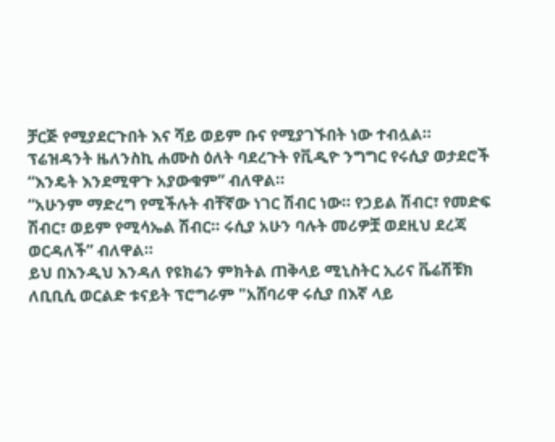ቻርጅ የሚያደርጉበት እና ሻይ ወይም ቡና የሚያገኙበት ነው ተብሏል።
ፕሬዝዳንት ዜለንስኪ ሐሙስ ዕለት ባደረጉት የቪዲዮ ንግግር የሩሲያ ወታደሮች “እንዴት እንደሚዋጉ አያውቁም” ብለዋል።
“አሁንም ማድረግ የሚችሉት ብቸኛው ነገር ሽብር ነው። የኃይል ሽብር፣ የመድፍ ሽብር፣ ወይም የሚሳኤል ሽብር። ሩሲያ አሁን ባሉት መሪዎቿ ወደዚህ ደረጃ ወርዳለች” ብለዋል።
ይህ በእንዲህ እንዳለ የዩክሬን ምክትል ጠቅላይ ሚኒስትር ኢሪና ቬሬሽቹክ ለቢቢሲ ወርልድ ቱናይት ፕሮግራም "አሸባሪዋ ሩሲያ በእኛ ላይ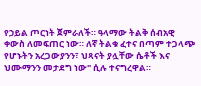የኃይል ጦርነት ጀምራለች። ዓላማው ትልቅ ሰብአዊ ቀውስ ለመፍጠር ነው። ለኛ ትልቁ ፈተና በጣም ተጋላጭ የሆኑትን አረጋውያንን፣ ህጻናት ያሏቸው ሴቶች እና ህሙማንን መታደግ ነው" ሲሉ ተናግረዋል።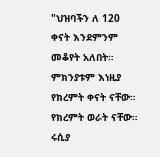"ህዝባችን ለ 120 ቀናት እንደምንም መቆየት አለበት። ምክንያቱም እነዚያ የክረምት ቀናት ናቸው። የክረምት ወራት ናቸው። ሩሲያ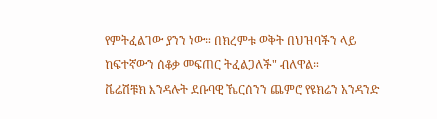የምትፈልገው ያንን ነው። በክረምቱ ወቅት በህዝባችን ላይ ከፍተኛውን ሰቆቃ መፍጠር ትፈልጋለች" ብለዋል።
ቬሬሽቹክ እንዳሉት ደቡባዊ ኼርሰንን ጨምሮ የዩክሬን አንዳንድ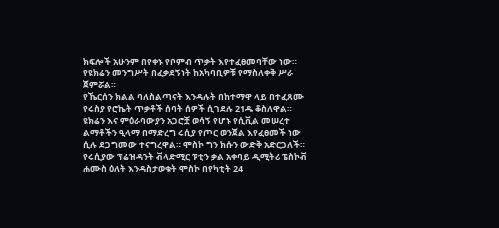ክፍሎች አሁንም በየቀኑ የቦምብ ጥቃት እየተፈፀመባቸው ነው። የዩክሬን መንግሥት በፈቃደኝነት ከአካባቢዎቹ የማስለቀቅ ሥራ ጀምሯል።
የኼርሰን ክልል ባለስልጣናት እንዳሉት በከተማዋ ላይ በተፈጸሙ የሩስያ የሮኬት ጥቃቶች ሰባት ሰዎች ሲገደሉ 21ዱ ቆስለዋል።
ዩክሬን እና ምዕራባውያን አጋሮቿ ወሳኝ የሆኑ የሲቪል መሠረተ ልማቶችን ዒላማ በማድረግ ሩሲያ የጦር ወንጀል እየፈፀመች ነው ሲሉ ደጋግመው ተናግረዋል። ሞስኮ ግን ክሱን ውድቅ አድርጋለች።
የሩሲያው ፕሬዝዳንት ቭላድሚር ፑቲን ቃል አቀባይ ዲሚትሪ ፔስኮቭ ሐሙስ ዕለት እንዳስታወቁት ሞስኮ በየካቲት 24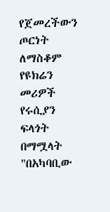የጀመረችውን ጦርነት ለማስቆም የዩክሬን መሪዎች የሩሲያን ፍላጎት በማሟላት "በአካባቢው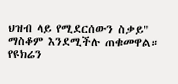ህዝብ ላይ የሚደርሰውን ስቃይ" ማስቆም እንደሚችሉ ጠቁመዋል።
የዩክሬን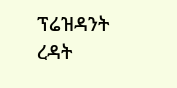ፕሬዝዳንት ረዳት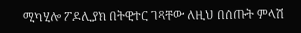ሚካሂሎ ፖዶሊያክ በትዊተር ገጻቸው ለዚህ በሰጡት ምላሽ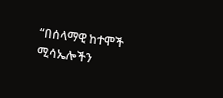“በሰላማዊ ከተሞች ሚሳኤሎችን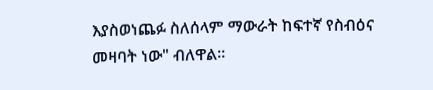እያስወነጨፉ ስለሰላም ማውራት ከፍተኛ የስብዕና መዛባት ነው" ብለዋል።